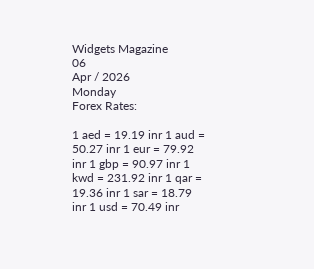Widgets Magazine
06
Apr / 2026
Monday
Forex Rates:

1 aed = 19.19 inr 1 aud = 50.27 inr 1 eur = 79.92 inr 1 gbp = 90.97 inr 1 kwd = 231.92 inr 1 qar = 19.36 inr 1 sar = 18.79 inr 1 usd = 70.49 inr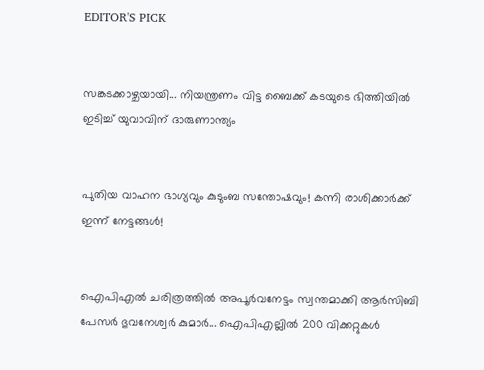EDITOR'S PICK


സങ്കടക്കാഴ്ചയായി... നിയന്ത്രണം വിട്ട ബൈക്ക് കടയുടെ ഭിത്തിയിൽ ഇടിച്ച് യുവാവിന് ദാരുണാന്ത്യം


പുതിയ വാഹന ഭാഗ്യവും കുടുംബ സന്തോഷവും! കന്നി രാശിക്കാർക്ക് ഇന്ന് നേട്ടങ്ങൾ!


ഐപിഎൽ ചരിത്രത്തിൽ അപൂർവനേട്ടം സ്വന്തമാക്കി ആർസിബി പേസർ ഭുവനേശ്വർ കുമാർ... ഐപിഎല്ലിൽ 200 വിക്കറ്റുകൾ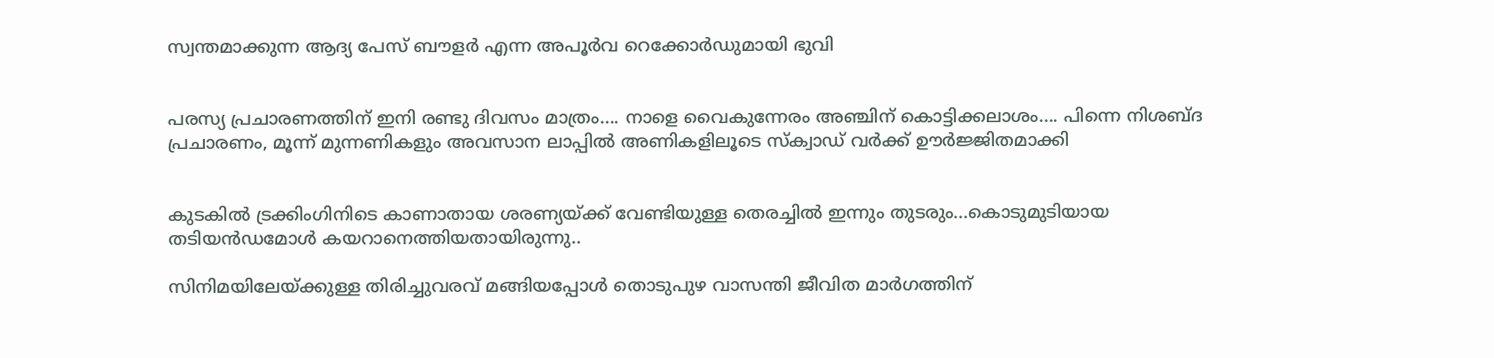സ്വന്തമാക്കുന്ന ആദ്യ പേസ് ബൗളർ എന്ന അപൂർവ റെക്കോർഡുമായി ഭുവി


പരസ്യ പ്രചാരണത്തിന് ഇനി രണ്ടു ദിവസം മാത്രം.... നാളെ വൈകുന്നേരം അഞ്ചിന് കൊട്ടിക്കലാശം.... പിന്നെ നിശബ്ദ പ്രചാരണം, മൂന്ന് മുന്നണികളും അവസാന ലാപ്പിൽ അണികളിലൂടെ സ്‌ക്വാഡ് വർക്ക് ഊർജ്ജിതമാക്കി


കുടകിൽ ട്രക്കിംഗിനിടെ കാണാതായ ശരണ്യയ്‌ക്ക് വേണ്ടിയുള്ള തെരച്ചിൽ ഇന്നും തുടരും...കൊടുമുടിയായ തടിയൻഡമോൾ കയറാനെത്തിയതായിരുന്നു..

സിനിമയിലേയ്ക്കുള്ള തിരിച്ചുവരവ് മങ്ങിയപ്പോൾ തൊടുപുഴ വാസന്തി ജീവിത മാർഗത്തിന്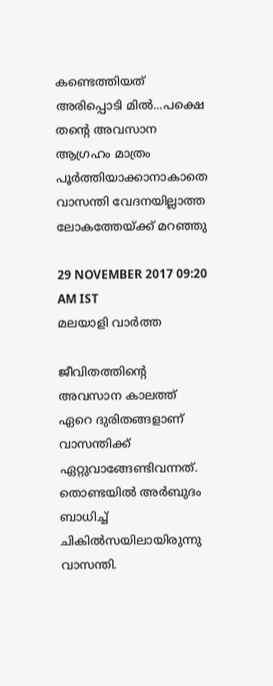കണ്ടെത്തിയത് അരിപ്പൊടി മില്‍...പക്ഷെ തന്റെ അവസാന ആഗ്രഹം മാത്രം പൂർത്തിയാക്കാനാകാതെ വാസന്തി വേദനയില്ലാത്ത ലോകത്തേയ്ക്ക് മറഞ്ഞു

29 NOVEMBER 2017 09:20 AM IST
മലയാളി വാര്‍ത്ത

ജീവിതത്തിന്റെ അവസാന കാലത്ത് ഏറെ ദുരിതങ്ങളാണ് വാസന്തിക്ക് ഏറ്റുവാങ്ങേണ്ടിവന്നത്. തൊണ്ടയില്‍ അര്‍ബുദം ബാധിച്ച് ചികില്‍സയിലായിരുന്നു വാസന്തി.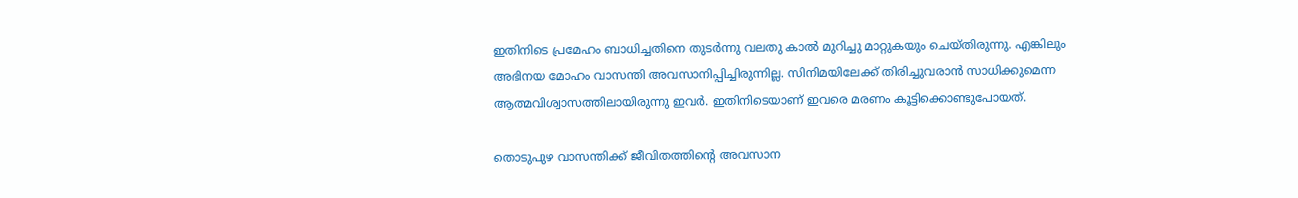ഇതിനിടെ പ്രമേഹം ബാധിച്ചതിനെ തുടര്‍ന്നു വലതു കാല്‍ മുറിച്ചു മാറ്റുകയും ചെയ്തിരുന്നു. എങ്കിലും അഭിനയ മോഹം വാസന്തി അവസാനിപ്പിച്ചിരുന്നില്ല. സിനിമയിലേക്ക് തിരിച്ചുവരാന്‍ സാധിക്കുമെന്ന ആത്മവിശ്വാസത്തിലായിരുന്നു ഇവര്‍. ഇതിനിടെയാണ് ഇവരെ മരണം കൂട്ടിക്കൊണ്ടുപോയത്.

തൊടുപുഴ വാസന്തിക്ക് ജീവിതത്തിന്റെ അവസാന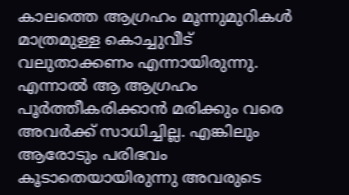കാലത്തെ ആഗ്രഹം മൂന്നുമുറികള്‍ മാത്രമുള്ള കൊച്ചുവീട് വലുതാക്കണം എന്നായിരുന്നു. എന്നാല്‍ ആ ആഗ്രഹം പൂര്‍ത്തീകരിക്കാന്‍ മരിക്കും വരെ അവര്‍ക്ക് സാധിച്ചില്ല. എങ്കിലും ആരോടും പരിഭവം കൂടാതെയായിരുന്നു അവരുടെ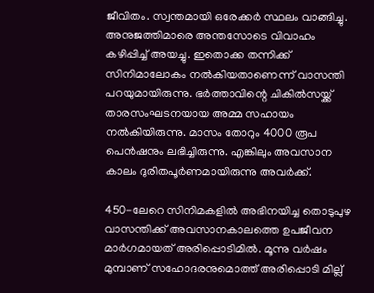ജീവിതം. സ്വന്തമായി ഒരേക്കര്‍ സ്ഥലം വാങ്ങിച്ചു. അനുജത്തിമാരെ അന്തസോടെ വിവാഹം കഴിപ്പിച്ച്‌ അയച്ചു. ഇതൊക്ക തന്നിക്ക് സിനിമാലോകം നല്‍കിയതാണെന്ന് വാസന്തി പറയുമായിരുന്നു. ഭര്‍ത്താവിന്റെ ചികില്‍സയ്ക്ക് താരസംഘടനയായ അമ്മ സഹായം നല്‍കിയിരുന്നു. മാസം തോറും 4000 രൂപ പെന്‍ഷനും ലഭിച്ചിരുന്നു. എങ്കിലും അവസാന കാലം ദുരിതപൂര്‍ണമായിരുന്നു അവര്‍ക്ക്.

450-ലേറെ സിനിമകളില്‍ അഭിനയിച്ച തൊടുപുഴ വാസന്തിക്ക് അവസാനകാലത്തെ ഉപജീവന മാര്‍ഗമായത് അരിപ്പൊടിമില്‍. മൂന്നു വര്‍ഷം മുമ്പാണ് സഹോദരനുമൊത്ത് അരിപ്പൊടി മില്ല്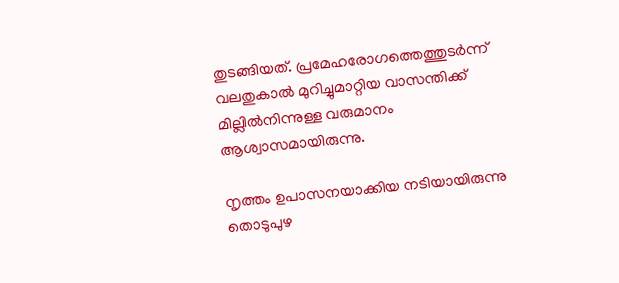തുടങ്ങിയത്. പ്രമേഹരോഗത്തെത്തുടര്‍ന്ന് വലതുകാല്‍ മുറിച്ചുമാറ്റിയ വാസന്തിക്ക് മില്ലില്‍നിന്നുള്ള വരുമാനം ആശ്വാസമായിരുന്നു.

നൃത്തം ഉപാസനയാക്കിയ നടിയായിരുന്നു തൊടുപുഴ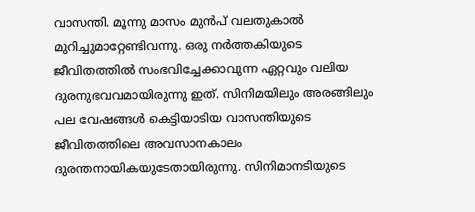വാസന്തി. മൂന്നു മാസം മുന്‍പ് വലതുകാല്‍ മുറിച്ചുമാറ്റേണ്ടിവന്നു. ഒരു നര്‍ത്തകിയുടെ ജീവിതത്തില്‍ സംഭവിച്ചേക്കാവുന്ന ഏറ്റവും വലിയ ദുരനുഭവവമായിരുന്നു ഇത്. സിനിമയിലും അരങ്ങിലും പല വേഷങ്ങള്‍ കെട്ടിയാടിയ വാസന്തിയുടെ ജീവിതത്തിലെ അവസാനകാലം ദുരന്തനായികയുടേതായിരുന്നു. സിനിമാനടിയുടെ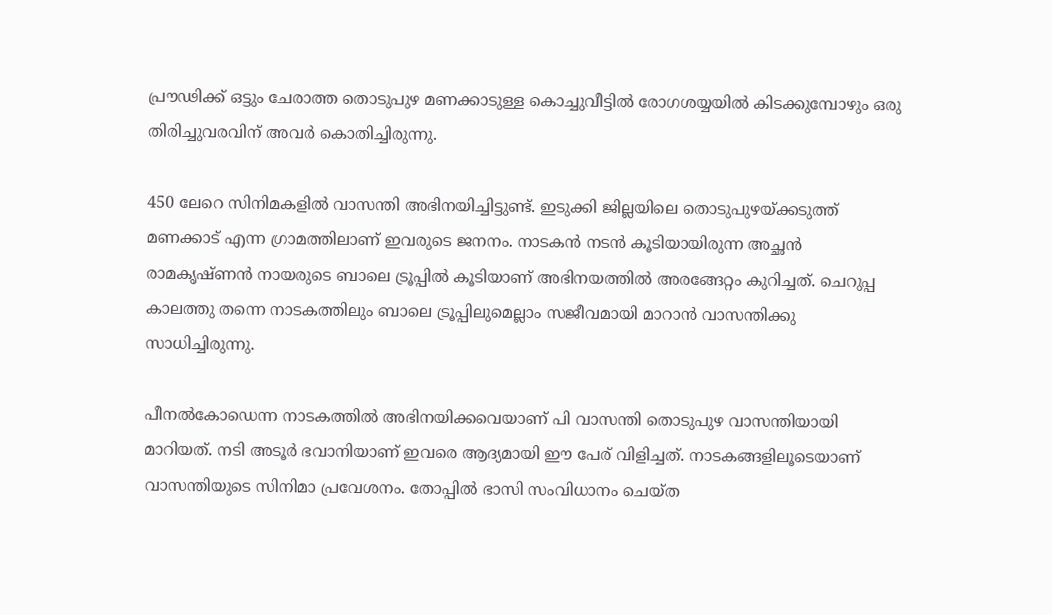പ്രൗഢിക്ക് ഒട്ടും ചേരാത്ത തൊടുപുഴ മണക്കാടുള്ള കൊച്ചുവീട്ടില്‍ രോഗശയ്യയില്‍ കിടക്കുമ്പോഴും ഒരു തിരിച്ചുവരവിന് അവര്‍ കൊതിച്ചിരുന്നു.

450 ലേറെ സിനിമകളില്‍ വാസന്തി അഭിനയിച്ചിട്ടുണ്ട്. ഇടുക്കി ജില്ലയിലെ തൊടുപുഴയ്ക്കടുത്ത് മണക്കാട് എന്ന ഗ്രാമത്തിലാണ് ഇവരുടെ ജനനം. നാടകന്‍ നടന്‍ കൂടിയായിരുന്ന അച്ഛന്‍ രാമകൃഷ്ണന്‍ നായരുടെ ബാലെ ട്രൂപ്പില്‍ കൂടിയാണ് അഭിനയത്തില്‍ അരങ്ങേറ്റം കുറിച്ചത്. ചെറുപ്പ കാലത്തു തന്നെ നാടകത്തിലും ബാലെ ട്രൂപ്പിലുമെല്ലാം സജീവമായി മാറാന്‍ വാസന്തിക്കു സാധിച്ചിരുന്നു.

പീനല്‍കോഡെന്ന നാടകത്തില്‍ അഭിനയിക്കവെയാണ് പി വാസന്തി തൊടുപുഴ വാസന്തിയായി മാറിയത്. നടി അടൂര്‍ ഭവാനിയാണ് ഇവരെ ആദ്യമായി ഈ പേര് വിളിച്ചത്. നാടകങ്ങളിലൂടെയാണ് വാസന്തിയുടെ സിനിമാ പ്രവേശനം. തോപ്പില്‍ ഭാസി സംവിധാനം ചെയ്ത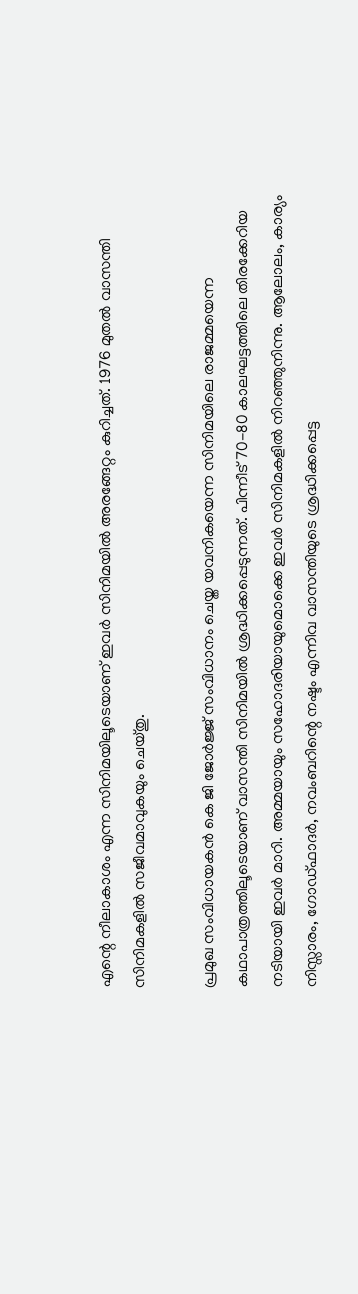എന്റെ നീലാകാശം എന്ന സിനിമയിലൂടെയാണ് ഇവര്‍ സിനിമയില്‍ അരങ്ങേറ്റം കുറിച്ചത്. 1976 മുതല്‍ വാസന്തി സിനിമകളില്‍ സജീവമാവുകയും ചെയ്തു.

പ്രമുഖ സംവിധായകന്‍ കെ ജി ജോര്‍ജ്ജ് സംവിധാനം ചെയ്ത യവനികയെന്ന സിനിമയിലെ രാജമ്മയെന്ന കഥാപാത്രത്തിലൂടെയാണ് വാസന്തി സിനിമയില്‍ ശ്രദ്ധിക്കപ്പെടുന്നത്. പിന്നീട് 70-80 കാലഘട്ടത്തിലെ തിരക്കേറിയ നടിയായി ഇവര്‍ മാറി. അമ്മയായും സഹോദരിയായുമൊക്കെ ഇവര്‍ സിനിമകളില്‍ നിറഞ്ഞുനിന്നു. ആലോലം, കാര്യം നിസ്സാരം, ഗോഡ്ഫാദര്‍, നവംബറിന്റെ നഷ്ടം എന്നിവ വാസന്തിയുടെ ശ്രദ്ധിക്കപ്പെട്ട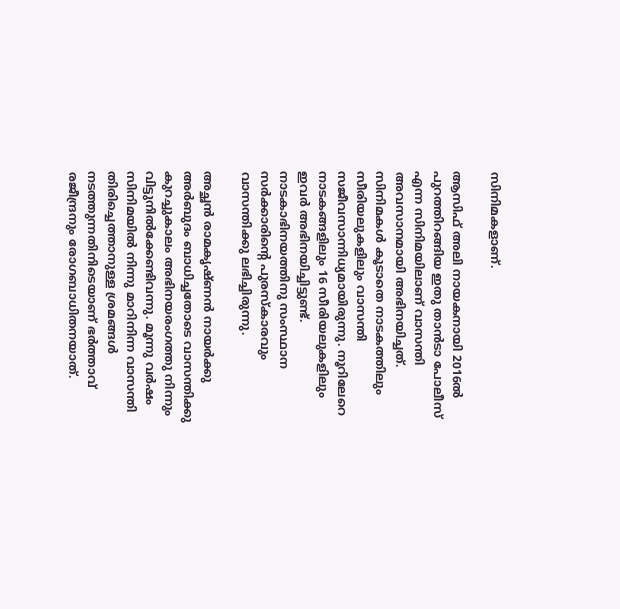സിനിമകളാണ്.

ആസിഫ് അലി നായകനായി 2016ല്‍ പുറത്തിറങ്ങിയ ഇതു താന്‍ടാ പോലീസ് എന്ന സിനിമയിലാണ് വാസന്തി അവസാനമായി അഭിനയിച്ചത്. സിനിമകള്‍ കൂടാതെ നാടകത്തിലും സീരിയലുകളിലും വാസന്തി സജീവസാന്നിധ്യമായിരുന്നു. നൂറിലേറെ നാടകങ്ങളിലും 16 സീരിയലുകളിലും ഇവര്‍ അഭിനയിച്ചിട്ടുണ്ട്. നാടകാഭിനയത്തിനു സംസ്ഥാന സര്‍ക്കാരിന്റെ പുരസ്‌കാരവും വാസന്തിക്കു ലഭിച്ചിരുന്നു.

അച്ഛന്‍ രാമകൃഷ്ണന്‍ നായര്‍ക്കു അര്‍ബുദം ബാധിച്ചതോടെ വാസന്തിക്കു കുറച്ചുകാലം അഭിനയരംഗത്തു നിന്നും വിട്ടുനില്‍ക്കേണ്ടിവന്നു. മൂന്നു വര്‍ഷം സിനിമയില്‍ നിന്നു മാറിനിന്ന വാസന്തി തിരിച്ചെത്താനുള്ള ശ്രമങ്ങള്‍ നടത്തുന്നതിനിടെയാണ് ഭര്‍ത്താവ് രജീന്ദ്രനും രോഗബാധിതനയാത്.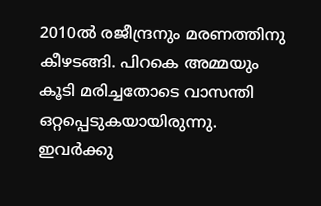2010ല്‍ രജീന്ദ്രനും മരണത്തിനു കീഴടങ്ങി. പിറകെ അമ്മയും കൂടി മരിച്ചതോടെ വാസന്തി ഒറ്റപ്പെടുകയായിരുന്നു. ഇവര്‍ക്കു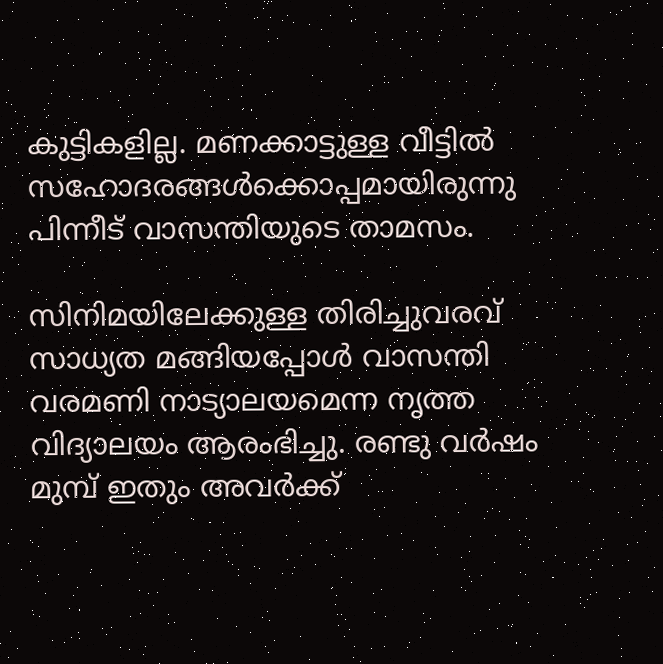കുട്ടികളില്ല. മണക്കാട്ടുള്ള വീട്ടില്‍ സഹോദരങ്ങള്‍ക്കൊപ്പമായിരുന്നു പിന്നീട് വാസന്തിയുടെ താമസം.

സിനിമയിലേക്കുള്ള തിരിച്ചുവരവ് സാധ്യത മങ്ങിയപ്പോള്‍ വാസന്തി വരമണി നാട്യാലയമെന്ന നൃത്ത വിദ്യാലയം ആരംഭിച്ചു. രണ്ടു വര്‍ഷം മുമ്പ് ഇതും അവര്‍ക്ക്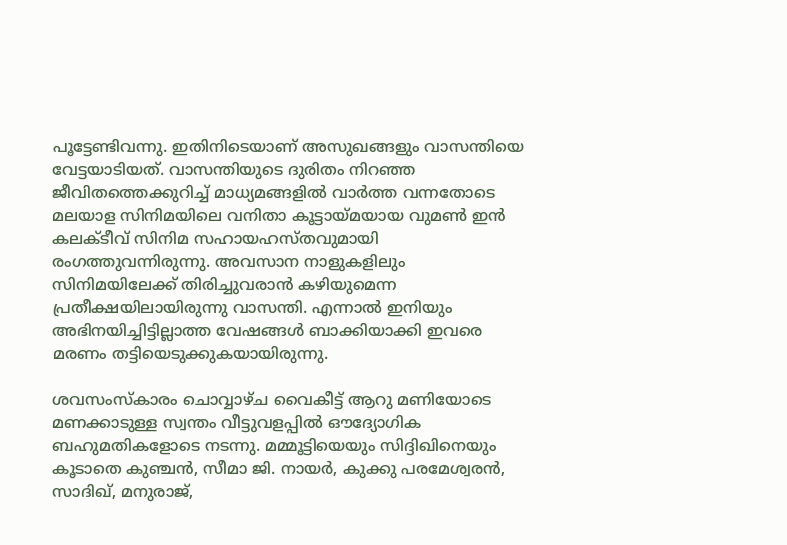പൂട്ടേണ്ടിവന്നു. ഇതിനിടെയാണ് അസുഖങ്ങളും വാസന്തിയെ വേട്ടയാടിയത്. വാസന്തിയുടെ ദുരിതം നിറഞ്ഞ ജീവിതത്തെക്കുറിച്ച് മാധ്യമങ്ങളില്‍ വാര്‍ത്ത വന്നതോടെ മലയാള സിനിമയിലെ വനിതാ കൂട്ടായ്മയായ വുമണ്‍ ഇന്‍ കലക്ടീവ് സിനിമ സഹായഹസ്തവുമായി രംഗത്തുവന്നിരുന്നു. അവസാന നാളുകളിലും സിനിമയിലേക്ക് തിരിച്ചുവരാന്‍ കഴിയുമെന്ന പ്രതീക്ഷയിലായിരുന്നു വാസന്തി. എന്നാല്‍ ഇനിയും അഭിനയിച്ചിട്ടില്ലാത്ത വേഷങ്ങള്‍ ബാക്കിയാക്കി ഇവരെ മരണം തട്ടിയെടുക്കുകയായിരുന്നു.

ശവസംസ്കാരം ചൊവ്വാഴ്ച വൈകീട്ട് ആറു മണിയോടെ മണക്കാടുള്ള സ്വന്തം വീട്ടുവളപ്പില്‍ ഔദ്യോഗിക ബഹുമതികളോടെ നടന്നു. മമ്മൂട്ടിയെയും സിദ്ദിഖിനെയും കൂടാതെ കുഞ്ചന്‍, സീമാ ജി. നായര്‍, കുക്കു പരമേശ്വരന്‍, സാദിഖ്, മനുരാജ്,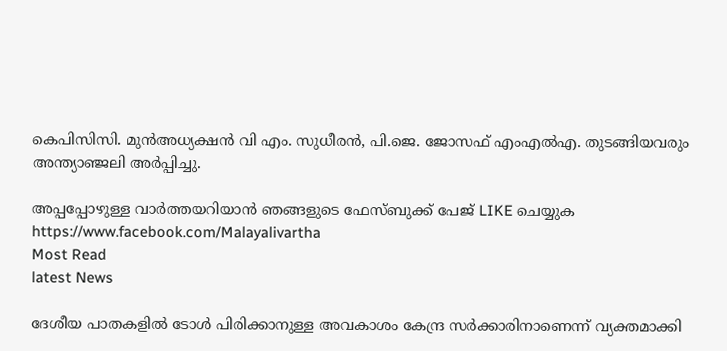കെപിസിസി. മുന്‍അധ്യക്ഷന്‍ വി എം. സുധീരന്‍, പി.ജെ. ജോസഫ് എംഎ‍ല്‍എ. തുടങ്ങിയവരും അന്ത്യാഞ്ജലി അര്‍പ്പിച്ചു.

അപ്പപ്പോഴുള്ള വാര്‍ത്തയറിയാന്‍ ഞങ്ങളുടെ ഫേസ്‌ബുക്ക്‌ പേജ് LIKE ചെയ്യുക
https://www.facebook.com/Malayalivartha
Most Read
latest News

ദേശീയ പാതകളിൽ ടോൾ പിരിക്കാനുള്ള അവകാശം കേന്ദ്ര സർക്കാരിനാണെന്ന് വ്യക്തമാക്കി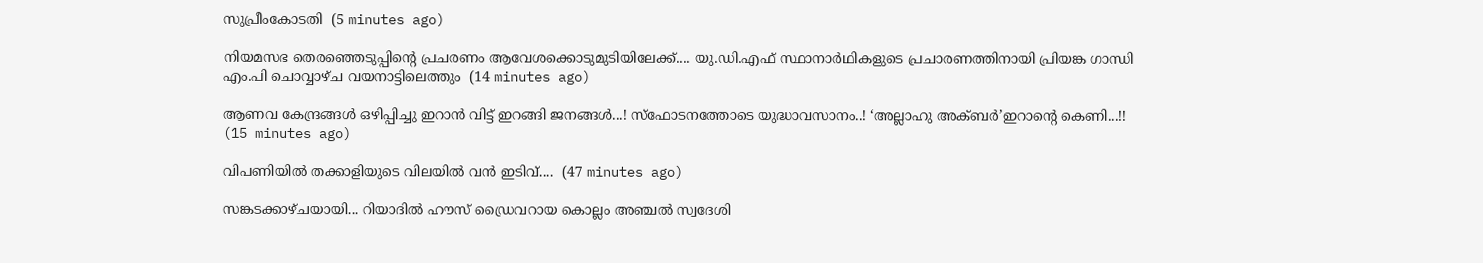സുപ്രീംകോടതി  (5 minutes ago)

നിയമസഭ തെരഞ്ഞെടുപ്പിന്റെ പ്രചരണം ആവേശക്കൊടുമുടിയിലേക്ക്.... യു.ഡി.എഫ് സ്ഥാനാർഥികളുടെ പ്രചാരണത്തിനായി പ്രിയങ്ക ഗാന്ധി എം.പി ചൊവ്വാഴ്ച വയനാട്ടിലെത്തും  (14 minutes ago)

ആണവ കേന്ദ്രങ്ങൾ ഒഴിപ്പിച്ചു ഇറാൻ വിട്ട് ഇറങ്ങി ജനങ്ങൾ...! സ്ഫോടനത്തോടെ യുദ്ധാവസാനം..! ‘അല്ലാഹു അക്ബർ’ഇറാന്‍റെ കെണി...!!  (15 minutes ago)

വിപണിയിൽ തക്കാളിയുടെ വിലയിൽ വൻ ഇടിവ്....  (47 minutes ago)

സങ്കടക്കാഴ്ചയായി... റിയാദിൽ ഹൗസ് ഡ്രൈവറായ കൊല്ലം അഞ്ചൽ സ്വദേശി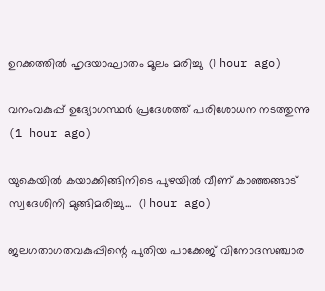ഉറക്കത്തിൽ ഹൃദയാഘാതം മൂലം മരിച്ചു  (1 hour ago)

വനംവകുപ്പ് ഉദ്യോഗസ്ഥർ പ്രദേശത്ത് പരിശോധന നടത്തുന്നു  (1 hour ago)

യുകെയിൽ കയാക്കിങ്ങിനിടെ പുഴയിൽ വീണ് കാഞ്ഞങ്ങാട് സ്വദേശിനി മുങ്ങിമരിച്ചു...  (1 hour ago)

ജലഗതാഗതവകുപ്പിന്റെ പുതിയ പാക്കേജ് വിനോദസഞ്ചാര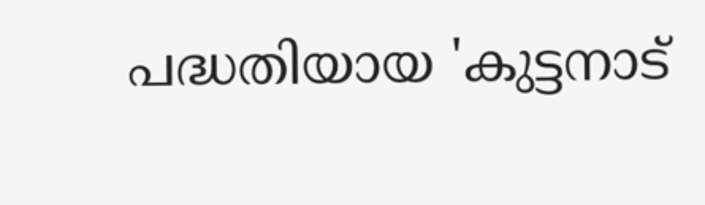പദ്ധതിയായ 'കുട്ടനാട്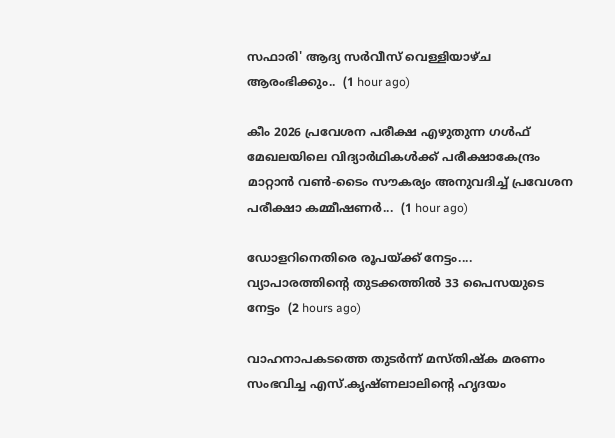സഫാരി' ആദ്യ സർവീസ് വെള്ളിയാഴ്ച ആരംഭിക്കും..  (1 hour ago)

കീം 2026 പ്രവേശന പരീക്ഷ എഴുതുന്ന ഗൾഫ് മേഖലയിലെ വിദ്യാർഥികൾക്ക് പരീക്ഷാകേന്ദ്രം മാറ്റാൻ വൺ-ടൈം സൗകര്യം അനുവദിച്ച് പ്രവേശന പരീക്ഷാ കമ്മീഷണർ...  (1 hour ago)

ഡോളറിനെതിരെ രൂപയ്ക്ക് നേട്ടം.... വ്യാപാരത്തിന്റെ തുടക്കത്തില്‍ 33 പൈസയുടെ നേട്ടം  (2 hours ago)

വാഹനാപകടത്തെ തുടർന്ന് മസ്തിഷ്‌ക മരണം സംഭവിച്ച എസ്.കൃഷ്ണലാലിന്റെ ഹൃദയം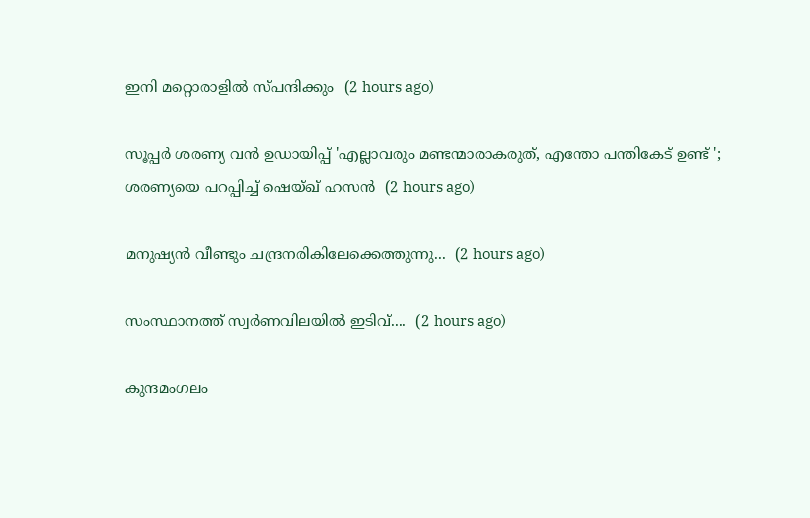ഇനി മറ്റൊരാളിൽ സ്‌പന്ദിക്കും  (2 hours ago)

സൂപ്പർ ശരണ്യ വൻ ഉഡായിപ്പ് 'എല്ലാവരും മണ്ടന്മാരാകരുത്, എന്തോ പന്തികേട് ഉണ്ട് '; ശരണ്യയെ പറപ്പിച്ച് ഷെയ്ഖ് ഹസന്‍  (2 hours ago)

മനുഷ്യൻ വീണ്ടും ചന്ദ്രനരികിലേക്കെത്തുന്നു...  (2 hours ago)

സംസ്ഥാനത്ത് സ്വർണവിലയിൽ ഇടിവ്....  (2 hours ago)

കുന്ദമംഗലം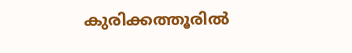കുരിക്കത്തൂരിൽ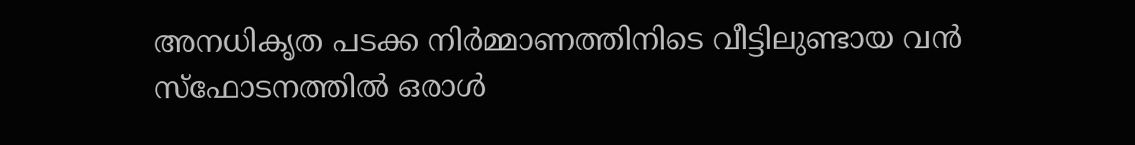അനധികൃത പടക്ക നിർമ്മാണത്തിനിടെ വീട്ടിലുണ്ടായ വൻ സ്ഫോടനത്തിൽ ഒരാൾ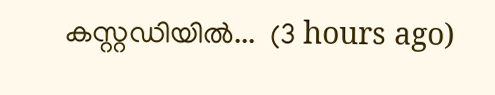കസ്റ്റഡിയിൽ...  (3 hours ago)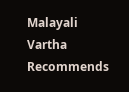Malayali Vartha Recommends